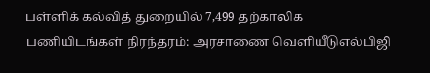பள்ளிக் கல்வித் துறையில் 7,499 தற்காலிக பணியிடங்கள் நிரந்தரம்: அரசாணை வெளியீடுஎல்பிஜி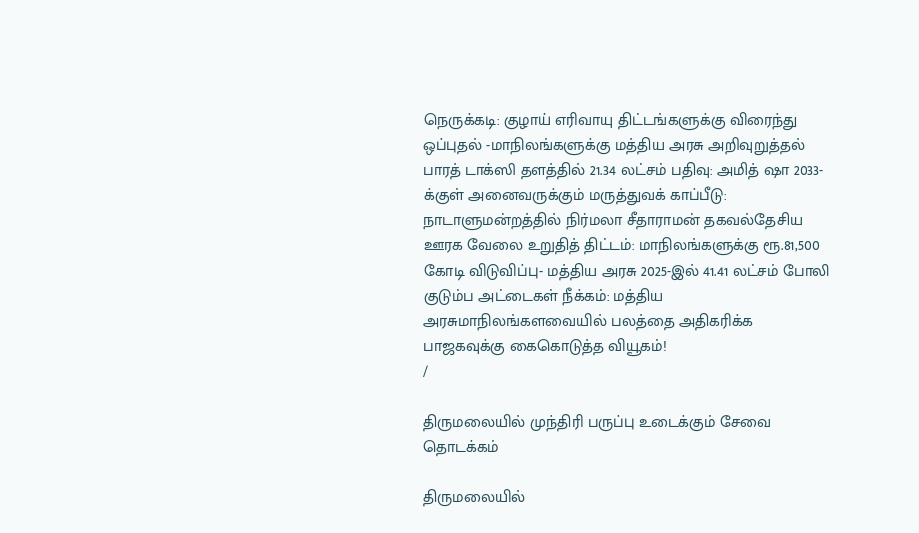நெருக்கடி: குழாய் எரிவாயு திட்டங்களுக்கு விரைந்து ஒப்புதல் -மாநிலங்களுக்கு மத்திய அரசு அறிவுறுத்தல் பாரத் டாக்ஸி தளத்தில் 21.34 லட்சம் பதிவு: அமித் ஷா 2033-க்குள் அனைவருக்கும் மருத்துவக் காப்பீடு: நாடாளுமன்றத்தில் நிர்மலா சீதாராமன் தகவல்தேசிய ஊரக வேலை உறுதித் திட்டம்: மாநிலங்களுக்கு ரூ.81,500 கோடி விடுவிப்பு- மத்திய அரசு 2025-இல் 41.41 லட்சம் போலி குடும்ப அட்டைகள் நீக்கம்: மத்திய அரசுமாநிலங்களவையில் பலத்தை அதிகரிக்க பாஜகவுக்கு கைகொடுத்த வியூகம்!
/

திருமலையில் முந்திரி பருப்பு உடைக்கும் சேவை தொடக்கம்

திருமலையில்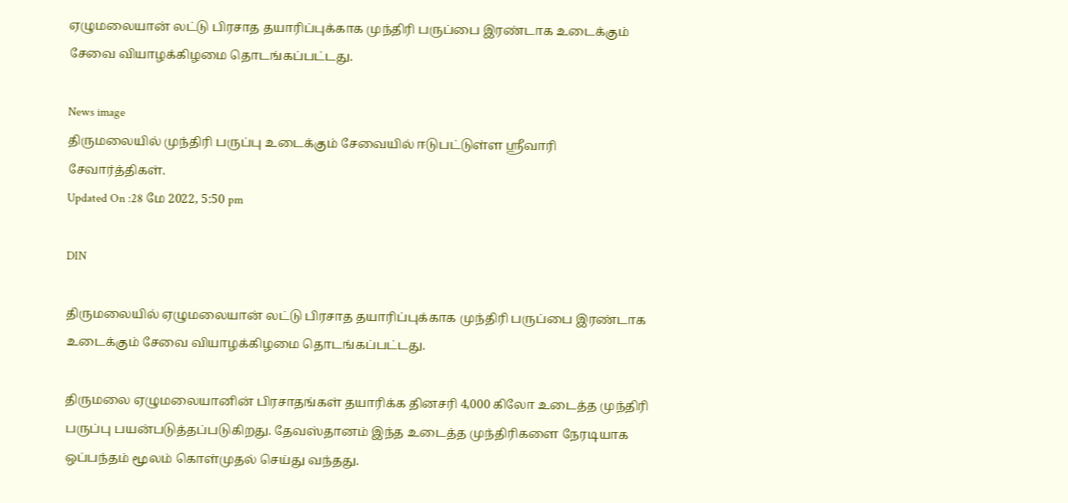ஏழுமலையான் லட்டு பிரசாத தயாரிப்புக்காக முந்திரி பருப்பை இரண்டாக உடைக்கும் சேவை வியாழக்கிழமை தொடங்கப்பட்டது.

News image
திருமலையில் முந்திரி பருப்பு உடைக்கும் சேவையில் ஈடுபட்டுள்ள ஸ்ரீவாரி சேவார்த்திகள்.
Updated On :28 மே 2022, 5:50 pm

DIN

திருமலையில் ஏழுமலையான் லட்டு பிரசாத தயாரிப்புக்காக முந்திரி பருப்பை இரண்டாக உடைக்கும் சேவை வியாழக்கிழமை தொடங்கப்பட்டது.

திருமலை ஏழுமலையானின் பிரசாதங்கள் தயாரிக்க தினசரி 4,000 கிலோ உடைத்த முந்திரி பருப்பு பயன்படுத்தப்படுகிறது. தேவஸ்தானம் இந்த உடைத்த முந்திரிகளை நேரடியாக ஒப்பந்தம் மூலம் கொள்முதல் செய்து வந்தது.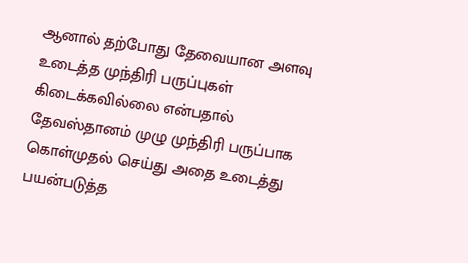ஆனால் தற்போது தேவையான அளவு உடைத்த முந்திரி பருப்புகள் கிடைக்கவில்லை என்பதால் தேவஸ்தானம் முழு முந்திரி பருப்பாக கொள்முதல் செய்து அதை உடைத்து பயன்படுத்த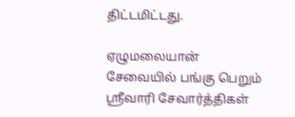திட்டமிட்டது.

ஏழுமலையான் சேவையில் பங்கு பெறும் ஸ்ரீவாரி சேவார்த்திகள்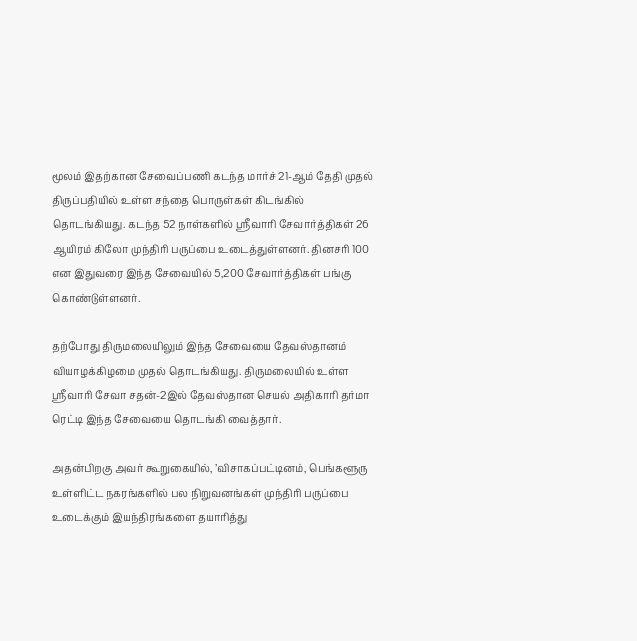மூலம் இதற்கான சேவைப்பணி கடந்த மார்ச் 21-ஆம் தேதி முதல் திருப்பதியில் உள்ள சந்தை பொருள்கள் கிடங்கில் தொடங்கியது. கடந்த 52 நாள்களில் ஸ்ரீவாரி சேவார்த்திகள் 26 ஆயிரம் கிலோ முந்திரி பருப்பை உடைத்துள்ளனர். தினசரி 100 என இதுவரை இந்த சேவையில் 5,200 சேவார்த்திகள் பங்கு கொண்டுள்ளனர்.

தற்போது திருமலையிலும் இந்த சேவையை தேவஸ்தானம் வியாழக்கிழமை முதல் தொடங்கியது. திருமலையில் உள்ள ஸ்ரீவாரி சேவா சதன்-2இல் தேவஸ்தான செயல் அதிகாரி தர்மா ரெட்டி இந்த சேவையை தொடங்கி வைத்தார்.

அதன்பிறகு அவர் கூறுகையில், ’விசாகப்பட்டினம், பெங்களூரு உள்ளிட்ட நகரங்களில் பல நிறுவனங்கள் முந்திரி பருப்பை உடைக்கும் இயந்திரங்களை தயாரித்து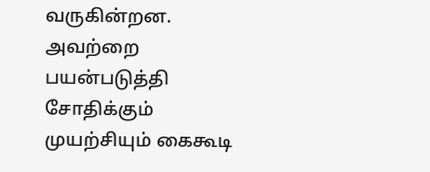வருகின்றன. அவற்றை பயன்படுத்தி சோதிக்கும் முயற்சியும் கைகூடி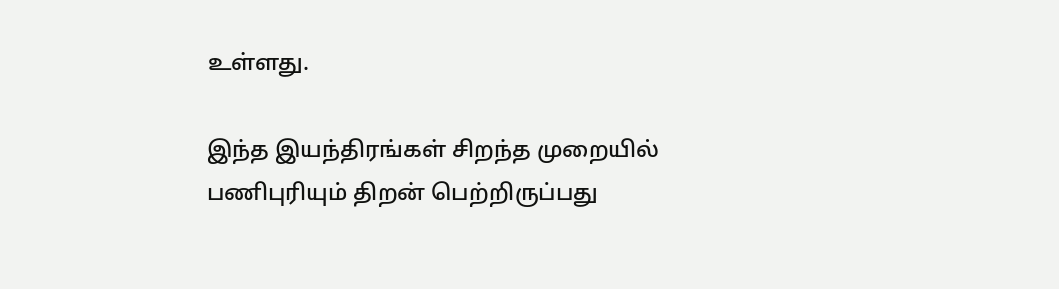உள்ளது.

இந்த இயந்திரங்கள் சிறந்த முறையில் பணிபுரியும் திறன் பெற்றிருப்பது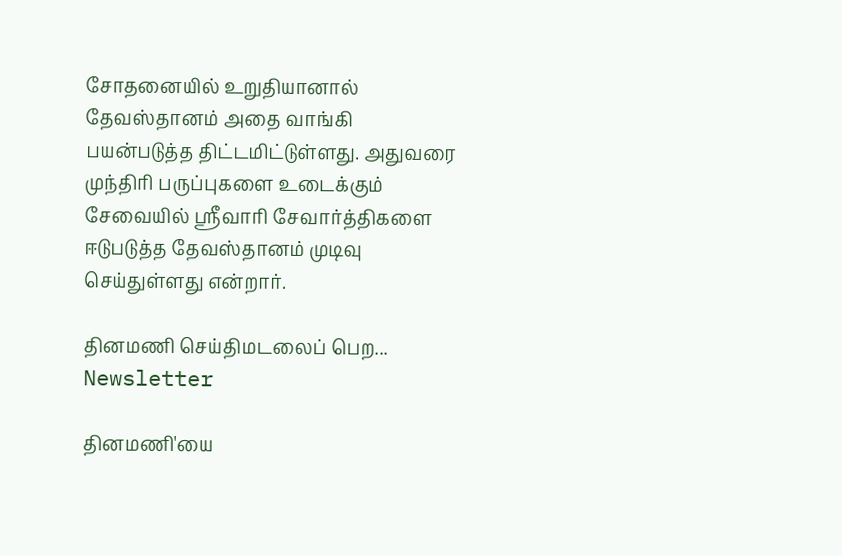சோதனையில் உறுதியானால் தேவஸ்தானம் அதை வாங்கி பயன்படுத்த திட்டமிட்டுள்ளது. அதுவரை முந்திரி பருப்புகளை உடைக்கும் சேவையில் ஸ்ரீவாரி சேவார்த்திகளை ஈடுபடுத்த தேவஸ்தானம் முடிவு செய்துள்ளது என்றார்.

தினமணி செய்திமடலைப் பெற... Newsletter

தினமணி'யை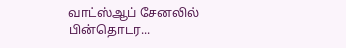வாட்ஸ்ஆப் சேனலில் பின்தொடர...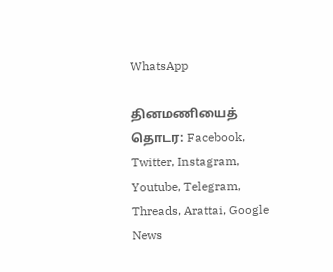WhatsApp

தினமணியைத் தொடர: Facebook, Twitter, Instagram, Youtube, Telegram, Threads, Arattai, Google News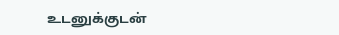உடனுக்குடன்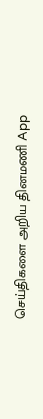செய்திகளை அறிய தினமணி App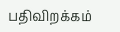பதிவிறக்கம்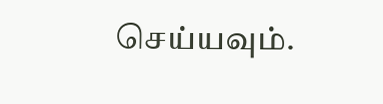செய்யவும்.